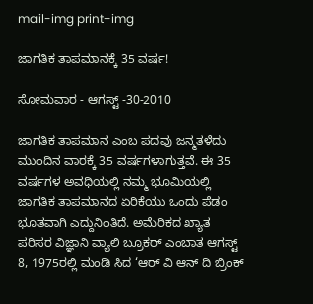mail-img print-img

ಜಾಗತಿಕ ತಾಪಮಾನಕ್ಕೆ 35 ವರ್ಷ!

ಸೋಮವಾರ - ಆಗಸ್ಟ್ -30-2010

ಜಾಗತಿಕ ತಾಪಮಾನ ಎಂಬ ಪದವು ಜನ್ಮತಳೆದು ಮುಂದಿನ ವಾರಕ್ಕೆ 35 ವರ್ಷಗಳಾಗುತ್ತವೆ. ಈ 35 ವರ್ಷಗಳ ಅವಧಿಯಲ್ಲಿ ನಮ್ಮ ಭೂಮಿಯಲ್ಲಿ ಜಾಗತಿಕ ತಾಪಮಾನದ ಏರಿಕೆಯು ಒಂದು ಪೆಡಂ ಭೂತವಾಗಿ ಎದ್ದುನಿಂತಿದೆ. ಅಮೆರಿಕದ ಖ್ಯಾತ ಪರಿಸರ ವಿಜ್ಞಾನಿ ವ್ಯಾಲಿ ಬ್ರೂಕರ್ ಎಂಬಾತ ಆಗಸ್ಟ್ 8, 1975ರಲ್ಲಿ ಮಂಡಿ ಸಿದ ‘ಆರ್ ವಿ ಆನ್ ದಿ ಬ್ರಿಂಕ್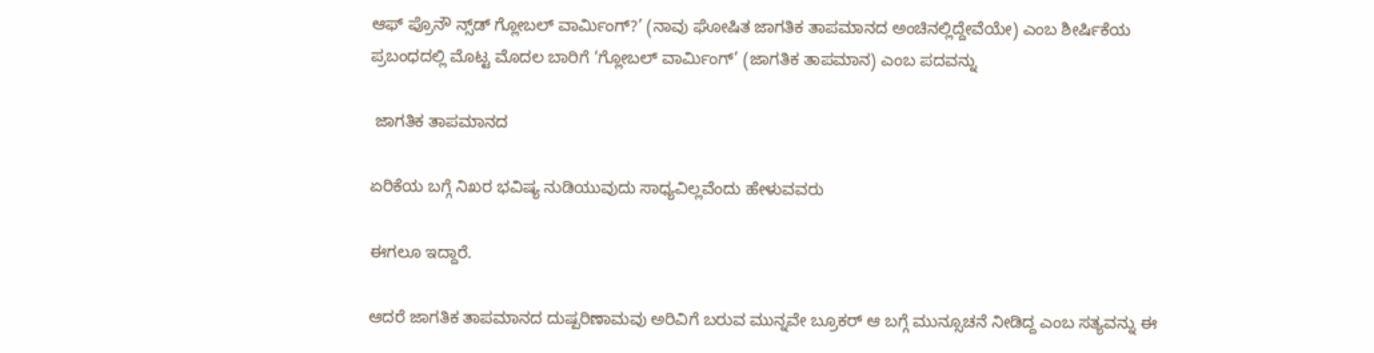ಆಫ್ ಪ್ರೊನೌ ನ್ಸ್‌ಡ್ ಗ್ಲೋಬಲ್ ವಾರ್ಮಿಂಗ್?’ (ನಾವು ಘೋಷಿತ ಜಾಗತಿಕ ತಾಪಮಾನದ ಅಂಚಿನಲ್ಲಿದ್ದೇವೆಯೇ) ಎಂಬ ಶೀರ್ಷಿಕೆಯ ಪ್ರಬಂಧದಲ್ಲಿ ಮೊಟ್ಟ ಮೊದಲ ಬಾರಿಗೆ ‘ಗ್ಲೋಬಲ್ ವಾರ್ಮಿಂಗ್’ (ಜಾಗತಿಕ ತಾಪಮಾನ) ಎಂಬ ಪದವನ್ನು

 ಜಾಗತಿಕ ತಾಪಮಾನದ

ಏರಿಕೆಯ ಬಗ್ಗೆ ನಿಖರ ಭವಿಷ್ಯ ನುಡಿಯುವುದು ಸಾಧ್ಯವಿಲ್ಲವೆಂದು ಹೇಳುವವರು

ಈಗಲೂ ಇದ್ದಾರೆ.

ಆದರೆ ಜಾಗತಿಕ ತಾಪಮಾನದ ದುಷ್ಪರಿಣಾಮವು ಅರಿವಿಗೆ ಬರುವ ಮುನ್ನವೇ ಬ್ರೂಕರ್ ಆ ಬಗ್ಗೆ ಮುನ್ಸೂಚನೆ ನೀಡಿದ್ದ ಎಂಬ ಸತ್ಯವನ್ನು ಈ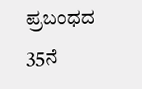ಪ್ರಬಂಧದ 35ನೆ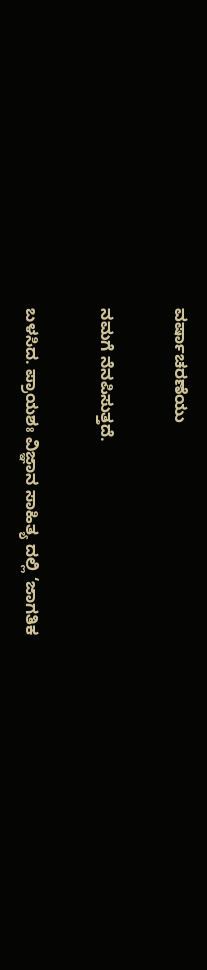ವರ್ಷಾಚರಣೆಯು

ನಮಗೆ ನೆನಪಿಸುತ್ತದೆ.

ಬಳಸಿದ. ಪ್ರಾಯಶಃ ವಿಜ್ಞಾನ ಸಾಹಿತ್ಯ ದಲ್ಲಿ ‘ಜಾಗತಿಕ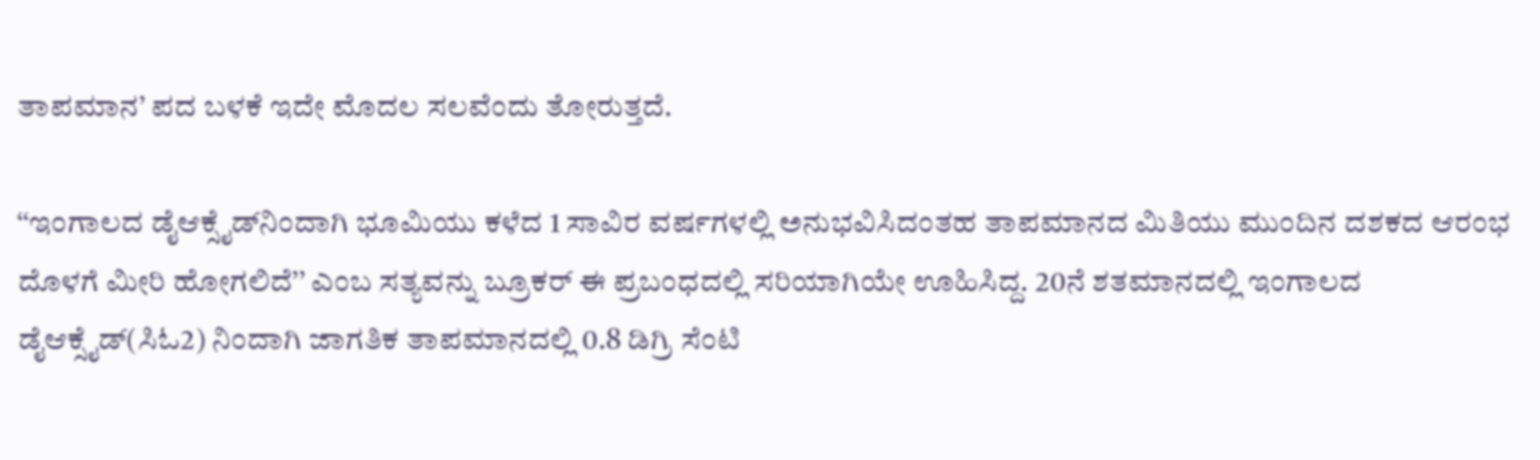ತಾಪಮಾನ’ ಪದ ಬಳಕೆ ಇದೇ ಮೊದಲ ಸಲವೆಂದು ತೋರುತ್ತದೆ.

‘‘ಇಂಗಾಲದ ಡೈಆಕ್ಸೈಡ್‌ನಿಂದಾಗಿ ಭೂಮಿಯು ಕಳೆದ 1 ಸಾವಿರ ವರ್ಷಗಳಲ್ಲಿ ಅನುಭವಿಸಿದಂತಹ ತಾಪಮಾನದ ಮಿತಿಯು ಮುಂದಿನ ದಶಕದ ಆರಂಭ ದೊಳಗೆ ಮೀರಿ ಹೋಗಲಿದೆ’’ ಎಂಬ ಸತ್ಯವನ್ನು ಬ್ರೂಕರ್ ಈ ಪ್ರಬಂಧದಲ್ಲಿ ಸರಿಯಾಗಿಯೇ ಊಹಿಸಿದ್ದ. 20ನೆ ಶತಮಾನದಲ್ಲಿ ಇಂಗಾಲದ ಡೈಆಕ್ಸೈಡ್(ಸಿಓ2) ನಿಂದಾಗಿ ಜಾಗತಿಕ ತಾಪಮಾನದಲ್ಲಿ 0.8 ಡಿಗ್ರಿ ಸೆಂಟಿ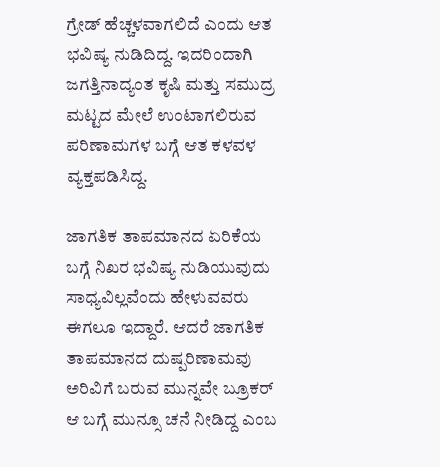ಗ್ರೇಡ್ ಹೆಚ್ಚಳವಾಗಲಿದೆ ಎಂದು ಆತ ಭವಿಷ್ಯ ನುಡಿದಿದ್ದ. ಇದರಿಂದಾಗಿ ಜಗತ್ತಿನಾದ್ಯಂತ ಕೃಷಿ ಮತ್ತು ಸಮುದ್ರ ಮಟ್ಟದ ಮೇಲೆ ಉಂಟಾಗಲಿರುವ ಪರಿಣಾಮಗಳ ಬಗ್ಗೆ ಆತ ಕಳವಳ ವ್ಯಕ್ತಪಡಿಸಿದ್ದ.

ಜಾಗತಿಕ ತಾಪಮಾನದ ಏರಿಕೆಯ ಬಗ್ಗೆ ನಿಖರ ಭವಿಷ್ಯ ನುಡಿಯುವುದು ಸಾಧ್ಯವಿಲ್ಲವೆಂದು ಹೇಳುವವರು ಈಗಲೂ ಇದ್ದಾರೆ. ಆದರೆ ಜಾಗತಿಕ ತಾಪಮಾನದ ದುಷ್ಪರಿಣಾಮವು ಅರಿವಿಗೆ ಬರುವ ಮುನ್ನವೇ ಬ್ರೂಕರ್ ಆ ಬಗ್ಗೆ ಮುನ್ಸೂ ಚನೆ ನೀಡಿದ್ದ ಎಂಬ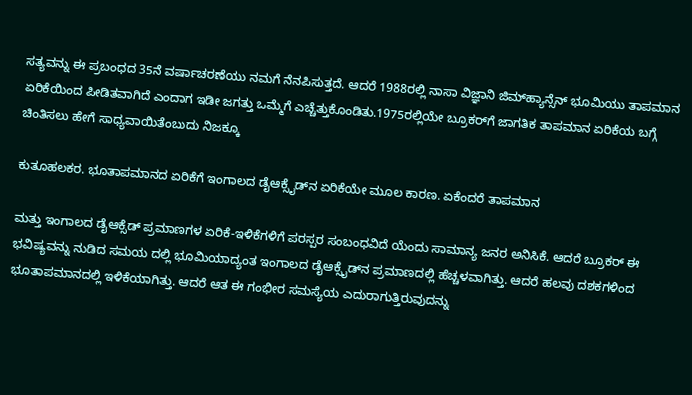ಸತ್ಯವನ್ನು ಈ ಪ್ರಬಂಧದ 35ನೆ ವರ್ಷಾಚರಣೆಯು ನಮಗೆ ನೆನಪಿಸುತ್ತದೆ. ಆದರೆ 1988ರಲ್ಲಿ ನಾಸಾ ವಿಜ್ಞಾನಿ ಜಿಮ್‌ಹ್ಯಾನ್ಸೆನ್ ಭೂಮಿಯು ತಾಪಮಾನ ಏರಿಕೆಯಿಂದ ಪೀಡಿತವಾಗಿದೆ ಎಂದಾಗ ಇಡೀ ಜಗತ್ತು ಒಮ್ಮೆಗೆ ಎಚ್ಚೆತ್ತುಕೊಂಡಿತು.1975ರಲ್ಲಿಯೇ ಬ್ರೂಕರ್‌ಗೆ ಜಾಗತಿಕ ತಾಪಮಾನ ಏರಿಕೆಯ ಬಗ್ಗೆ ಚಿಂತಿಸಲು ಹೇಗೆ ಸಾಧ್ಯವಾಯಿತೆಂಬುದು ನಿಜಕ್ಕೂ

ಕುತೂಹಲಕರ. ಭೂತಾಪಮಾನದ ಏರಿಕೆಗೆ ಇಂಗಾಲದ ಡೈಆಕ್ಸೈಡ್‌ನ ಏರಿಕೆಯೇ ಮೂಲ ಕಾರಣ. ಏಕೆಂದರೆ ತಾಪಮಾನ

ಮತ್ತು ಇಂಗಾಲದ ಡೈಆಕ್ಸೆಡ್ ಪ್ರಮಾಣಗಳ ಏರಿಕೆ-ಇಳಿಕೆಗಳಿಗೆ ಪರಸ್ಪರ ಸಂಬಂಧವಿದೆ ಯೆಂದು ಸಾಮಾನ್ಯ ಜನರ ಅನಿಸಿಕೆ. ಆದರೆ ಬ್ರೂಕರ್ ಈ ಭವಿಷ್ಯವನ್ನು ನುಡಿದ ಸಮಯ ದಲ್ಲಿ ಭೂಮಿಯಾದ್ಯಂತ ಇಂಗಾಲದ ಡೈಆಕ್ಸೈಡ್‌ನ ಪ್ರಮಾಣದಲ್ಲಿ ಹೆಚ್ಚಳವಾಗಿತ್ತು. ಆದರೆ ಹಲವು ದಶಕಗಳಿಂದ ಭೂತಾಪಮಾನದಲ್ಲಿ ಇಳಿಕೆಯಾಗಿತ್ತು. ಆದರೆ ಆತ ಈ ಗಂಭೀರ ಸಮಸ್ಯೆಯ ಎದುರಾಗುತ್ತಿರುವುದನ್ನು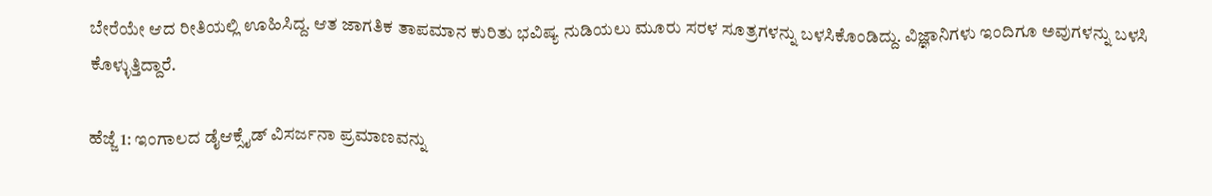ಬೇರೆಯೇ ಆದ ರೀತಿಯಲ್ಲಿ ಊಹಿಸಿದ್ದ. ಆತ ಜಾಗತಿಕ ತಾಪಮಾನ ಕುರಿತು ಭವಿಷ್ಯ ನುಡಿಯಲು ಮೂರು ಸರಳ ಸೂತ್ರಗಳನ್ನು ಬಳಸಿಕೊಂಡಿದ್ದು. ವಿಜ್ಞಾನಿಗಳು ಇಂದಿಗೂ ಅವುಗಳನ್ನು ಬಳಸಿ ಕೊಳ್ಳುತ್ತಿದ್ದಾರೆ.

ಹೆಜ್ಜೆ 1: ಇಂಗಾಲದ ಡೈಆಕ್ಸೈಡ್ ವಿಸರ್ಜನಾ ಪ್ರಮಾಣವನ್ನು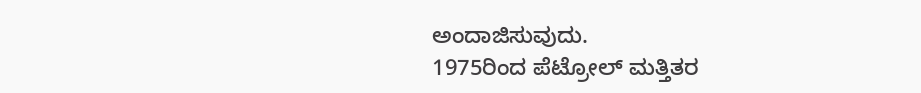ಅಂದಾಜಿಸುವುದು.
1975ರಿಂದ ಪೆಟ್ರೋಲ್ ಮತ್ತಿತರ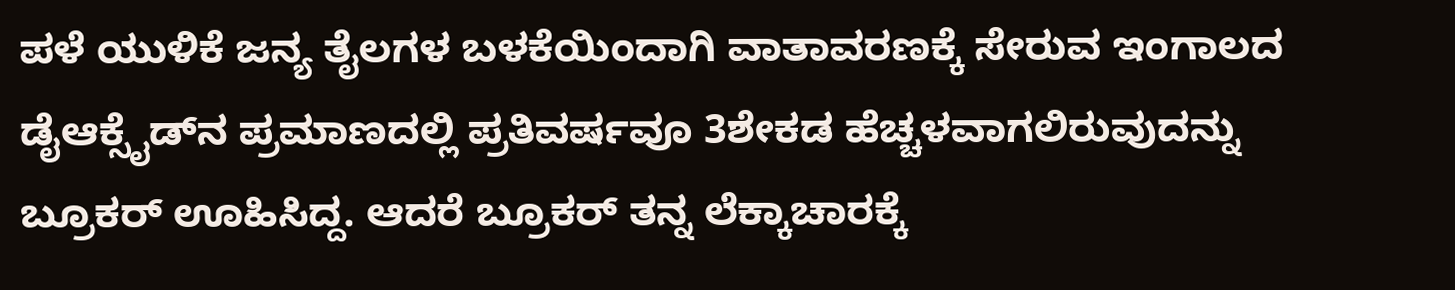ಪಳೆ ಯುಳಿಕೆ ಜನ್ಯ ತೈಲಗಳ ಬಳಕೆಯಿಂದಾಗಿ ವಾತಾವರಣಕ್ಕೆ ಸೇರುವ ಇಂಗಾಲದ ಡೈಆಕ್ಸೈಡ್‌ನ ಪ್ರಮಾಣದಲ್ಲಿ ಪ್ರತಿವರ್ಷವೂ 3ಶೇಕಡ ಹೆಚ್ಚಳವಾಗಲಿರುವುದನ್ನು ಬ್ರೂಕರ್ ಊಹಿಸಿದ್ದ. ಆದರೆ ಬ್ರೂಕರ್ ತನ್ನ ಲೆಕ್ಕಾಚಾರಕ್ಕೆ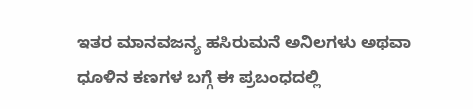ಇತರ ಮಾನವಜನ್ಯ ಹಸಿರುಮನೆ ಅನಿಲಗಳು ಅಥವಾ ಧೂಳಿನ ಕಣಗಳ ಬಗ್ಗೆ ಈ ಪ್ರಬಂಧದಲ್ಲಿ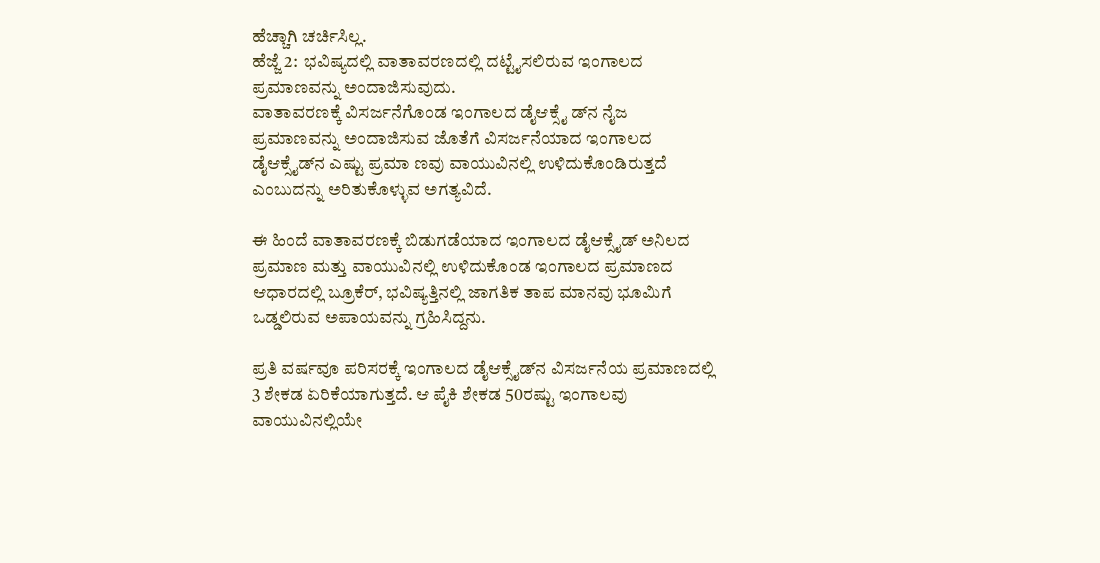ಹೆಚ್ಚಾಗಿ ಚರ್ಚಿಸಿಲ್ಲ.
ಹೆಜ್ಜೆ 2:  ಭವಿಷ್ಯದಲ್ಲಿ ವಾತಾವರಣದಲ್ಲಿ ದಟ್ಟೈಸಲಿರುವ ಇಂಗಾಲದ ಪ್ರಮಾಣವನ್ನು ಅಂದಾಜಿಸುವುದು.
ವಾತಾವರಣಕ್ಕೆ ವಿಸರ್ಜನೆಗೊಂಡ ಇಂಗಾಲದ ಡೈಆಕ್ಸೈ ಡ್‌ನ ನೈಜ ಪ್ರಮಾಣವನ್ನು ಅಂದಾಜಿಸುವ ಜೊತೆಗೆ ವಿಸರ್ಜನೆಯಾದ ಇಂಗಾಲದ ಡೈಆಕ್ಸೈಡ್‌ನ ಎಷ್ಟು ಪ್ರಮಾ ಣವು ವಾಯುವಿನಲ್ಲಿ ಉಳಿದುಕೊಂಡಿರುತ್ತದೆ ಎಂಬುದನ್ನು ಅರಿತುಕೊಳ್ಳುವ ಅಗತ್ಯವಿದೆ.

ಈ ಹಿಂದೆ ವಾತಾವರಣಕ್ಕೆ ಬಿಡುಗಡೆಯಾದ ಇಂಗಾಲದ ಡೈಆಕ್ಸೈಡ್ ಅನಿಲದ ಪ್ರಮಾಣ ಮತ್ತು ವಾಯುವಿನಲ್ಲಿ ಉಳಿದುಕೊಂಡ ಇಂಗಾಲದ ಪ್ರಮಾಣದ ಆಧಾರದಲ್ಲಿ ಬ್ರೂಕೆರ್, ಭವಿಷ್ಯತ್ತಿನಲ್ಲಿ ಜಾಗತಿಕ ತಾಪ ಮಾನವು ಭೂಮಿಗೆ ಒಡ್ಡಲಿರುವ ಅಪಾಯವನ್ನು ಗ್ರಹಿಸಿದ್ದನು.

ಪ್ರತಿ ವರ್ಷವೂ ಪರಿಸರಕ್ಕೆ ಇಂಗಾಲದ ಡೈಆಕ್ಸೈಡ್‌ನ ವಿಸರ್ಜನೆಯ ಪ್ರಮಾಣದಲ್ಲಿ 3 ಶೇಕಡ ಏರಿಕೆಯಾಗುತ್ತದೆ. ಆ ಪೈಕಿ ಶೇಕಡ 50ರಷ್ಟು ಇಂಗಾಲವು ವಾಯುವಿನಲ್ಲಿಯೇ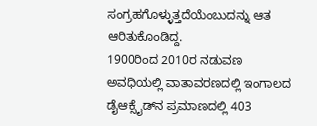ಸಂಗ್ರಹಗೊಳ್ಳುತ್ತದೆಯೆಂಬುದನ್ನು ಆತ ಆರಿತುಕೊಂಡಿದ್ದ.
1900ರಿಂದ 2010ರ ನಡುವಣ ಅವಧಿಯಲ್ಲಿ ವಾತಾವರಣದಲ್ಲಿ ಇಂಗಾಲದ ಡೈಆಕ್ಸೈಡ್‌ನ ಪ್ರಮಾಣದಲ್ಲಿ 403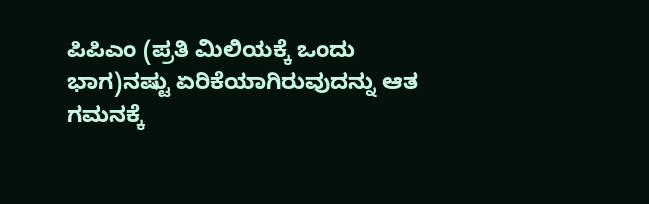ಪಿಪಿಎಂ (ಪ್ರತಿ ಮಿಲಿಯಕ್ಕೆ ಒಂದು ಭಾಗ)ನಷ್ಟು ಏರಿಕೆಯಾಗಿರುವುದನ್ನು ಆತ ಗಮನಕ್ಕೆ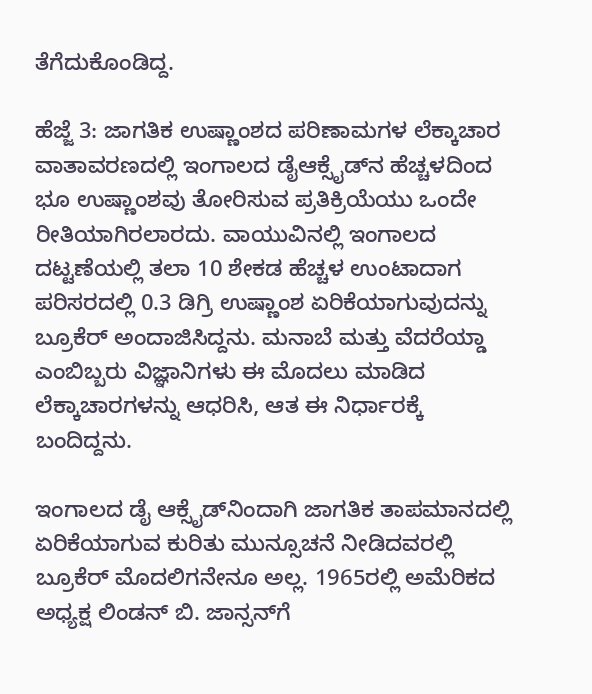ತೆಗೆದುಕೊಂಡಿದ್ದ.

ಹೆಜ್ಜೆ 3: ಜಾಗತಿಕ ಉಷ್ಣಾಂಶದ ಪರಿಣಾಮಗಳ ಲೆಕ್ಕಾಚಾರ
ವಾತಾವರಣದಲ್ಲಿ ಇಂಗಾಲದ ಡೈಆಕ್ಸೈಡ್‌ನ ಹೆಚ್ಚಳದಿಂದ ಭೂ ಉಷ್ಣಾಂಶವು ತೋರಿಸುವ ಪ್ರತಿಕ್ರಿಯೆಯು ಒಂದೇ ರೀತಿಯಾಗಿರಲಾರದು. ವಾಯುವಿನಲ್ಲಿ ಇಂಗಾಲದ ದಟ್ಟಣೆಯಲ್ಲಿ ತಲಾ 10 ಶೇಕಡ ಹೆಚ್ಚಳ ಉಂಟಾದಾಗ ಪರಿಸರದಲ್ಲಿ 0.3 ಡಿಗ್ರಿ ಉಷ್ಣಾಂಶ ಏರಿಕೆಯಾಗುವುದನ್ನು ಬ್ರೂಕೆರ್ ಅಂದಾಜಿಸಿದ್ದನು. ಮನಾಬೆ ಮತ್ತು ವೆದರೆಯ್ಡಾ ಎಂಬಿಬ್ಬರು ವಿಜ್ಞಾನಿಗಳು ಈ ಮೊದಲು ಮಾಡಿದ ಲೆಕ್ಕಾಚಾರಗಳನ್ನು ಆಧರಿಸಿ, ಆತ ಈ ನಿರ್ಧಾರಕ್ಕೆ ಬಂದಿದ್ದನು.

ಇಂಗಾಲದ ಡೈ ಆಕ್ಸೈಡ್‌ನಿಂದಾಗಿ ಜಾಗತಿಕ ತಾಪಮಾನದಲ್ಲಿ ಏರಿಕೆಯಾಗುವ ಕುರಿತು ಮುನ್ಸೂಚನೆ ನೀಡಿದವರಲ್ಲಿ ಬ್ರೂಕೆರ್ ಮೊದಲಿಗನೇನೂ ಅಲ್ಲ. 1965ರಲ್ಲಿ ಅಮೆರಿಕದ ಅಧ್ಯಕ್ಷ ಲಿಂಡನ್ ಬಿ. ಜಾನ್ಸನ್‌ಗೆ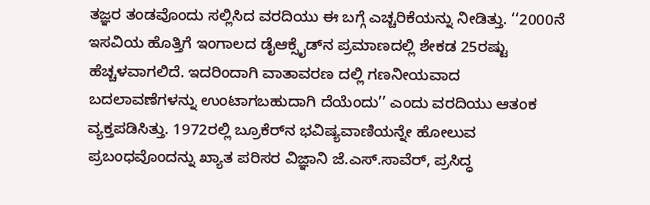ತಜ್ಞರ ತಂಡವೊಂದು ಸಲ್ಲಿಸಿದ ವರದಿಯು ಈ ಬಗ್ಗೆ ಎಚ್ಚರಿಕೆಯನ್ನು ನೀಡಿತ್ತು. ‘‘2000ನೆ ಇಸವಿಯ ಹೊತ್ತಿಗೆ ಇಂಗಾಲದ ಡೈಆಕ್ಸೈಡ್‌ನ ಪ್ರಮಾಣದಲ್ಲಿ ಶೇಕಡ 25ರಷ್ಟು ಹೆಚ್ಚಳವಾಗಲಿದೆ. ಇದರಿಂದಾಗಿ ವಾತಾವರಣ ದಲ್ಲಿ ಗಣನೀಯವಾದ ಬದಲಾವಣೆಗಳನ್ನು ಉಂಟಾಗಬಹುದಾಗಿ ದೆಯೆಂದು’’ ಎಂದು ವರದಿಯು ಆತಂಕ ವ್ಯಕ್ತಪಡಿಸಿತ್ತು. 1972ರಲ್ಲಿ ಬ್ರೂಕೆರ್‌ನ ಭವಿಷ್ಯವಾಣಿಯನ್ನೇ ಹೋಲುವ ಪ್ರಬಂಧವೊಂದನ್ನು ಖ್ಯಾತ ಪರಿಸರ ವಿಜ್ಞಾನಿ ಜೆ.ಎಸ್.ಸಾವೆರ್, ಪ್ರಸಿದ್ಧ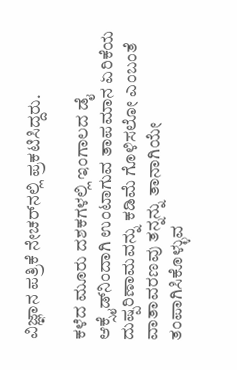ವಿಜ್ಞಾನ ಪತ್ರಿಕೆ ನೇಚರ್‌ನಲ್ಲಿ ಪ್ರಕಟಿಸಿದ್ದರು.

ಕಳೆದ ಮೂರು ದಶಕಗಳಲ್ಲಿ ಇಂಗಾಲದ ಡೈ ಆಕ್ಸೈಡ್‌ನಿಂದಾಗಿ ಉಂಟಾಗುವ ತಾಪಮಾನ ಏರಿಕೆಯ ದುಷ್ಪರಿಣಾಮವನ್ನು ಕಡಿಮೆ ಗೊಳಿಸಲೋ ಎಂಬಂತೆ ವಾತಾವರಣವು ತನ್ನನ್ನು ತಾನಾಗಿಯೇ ತಂಪಾಗಿಸಿಕೊಳ್ಳುವ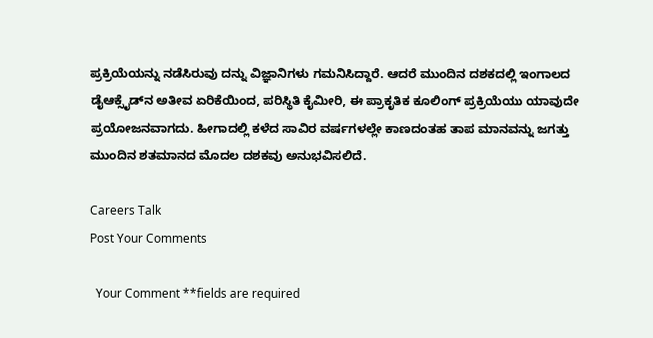ಪ್ರಕ್ರಿಯೆಯನ್ನು ನಡೆಸಿರುವು ದನ್ನು ವಿಜ್ಞಾನಿಗಳು ಗಮನಿಸಿದ್ದಾರೆ. ಆದರೆ ಮುಂದಿನ ದಶಕದಲ್ಲಿ ಇಂಗಾಲದ ಡೈಆಕ್ಸೈಡ್‌ನ ಅತೀವ ಏರಿಕೆಯಿಂದ, ಪರಿಸ್ಥಿತಿ ಕೈಮೀರಿ, ಈ ಪ್ರಾಕೃತಿಕ ಕೂಲಿಂಗ್ ಪ್ರಕ್ರಿಯೆಯು ಯಾವುದೇ ಪ್ರಯೋಜನವಾಗದು. ಹೀಗಾದಲ್ಲಿ ಕಳೆದ ಸಾವಿರ ವರ್ಷಗಳಲ್ಲೇ ಕಾಣದಂತಹ ತಾಪ ಮಾನವನ್ನು ಜಗತ್ತು ಮುಂದಿನ ಶತಮಾನದ ಮೊದಲ ದಶಕವು ಅನುಭವಿಸಲಿದೆ.

Careers Talk
Post Your Comments

  Your Comment **fields are required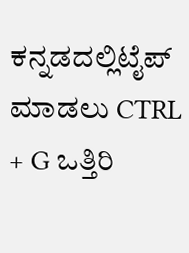ಕನ್ನಡದಲ್ಲಿಟೈಪ್ ಮಾಡಲು CTRL + G ಒತ್ತಿರಿ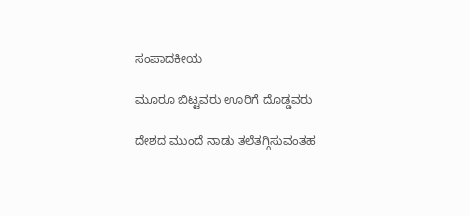ಸಂಪಾದಕೀಯ

ಮೂರೂ ಬಿಟ್ಟವರು ಊರಿಗೆ ದೊಡ್ಡವರು

ದೇಶದ ಮುಂದೆ ನಾಡು ತಲೆತಗ್ಗಿಸುವಂತಹ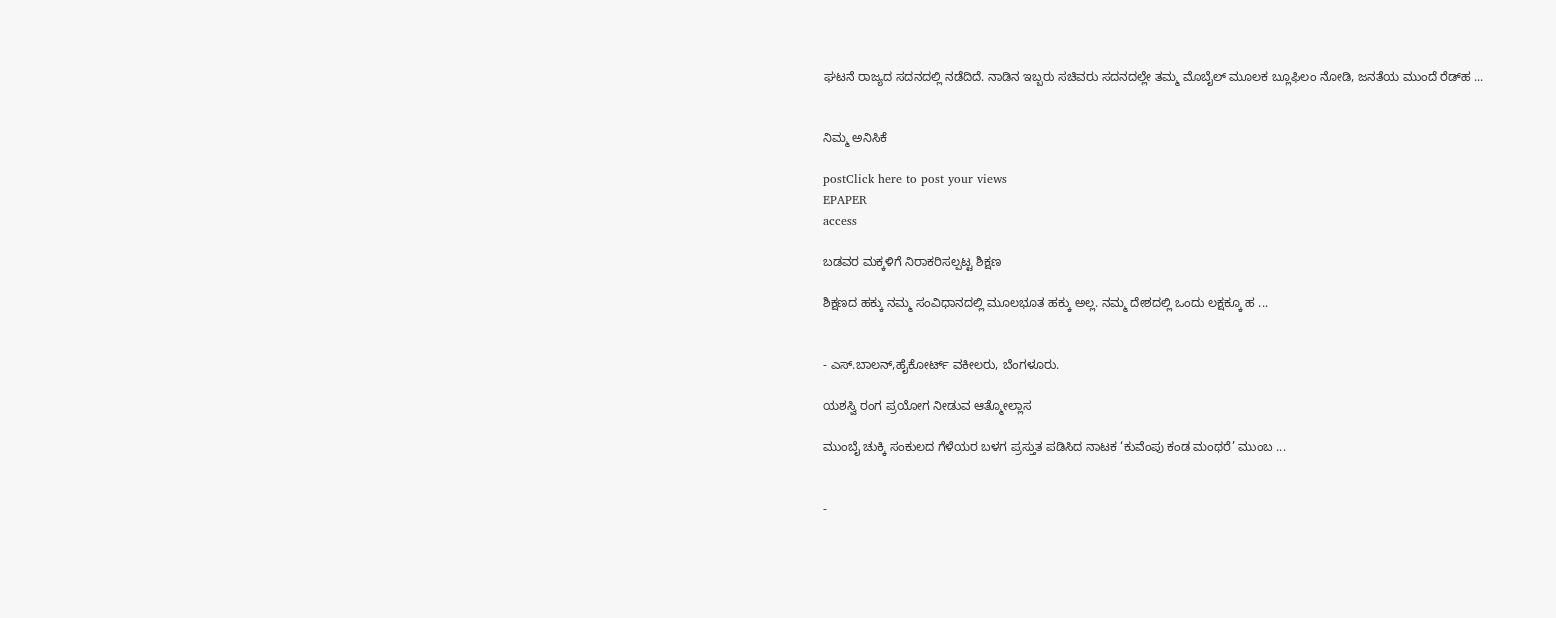ಘಟನೆ ರಾಜ್ಯದ ಸದನದಲ್ಲಿ ನಡೆದಿದೆ. ನಾಡಿನ ಇಬ್ಬರು ಸಚಿವರು ಸದನದಲ್ಲೇ ತಮ್ಮ ಮೊಬೈಲ್ ಮೂಲಕ ಬ್ಲೂಫಿಲಂ ನೋಡಿ, ಜನತೆಯ ಮುಂದೆ ರೆಡ್‌ಹ ...


ನಿಮ್ಮ ಅನಿಸಿಕೆ

postClick here to post your views
EPAPER
access

ಬಡವರ ಮಕ್ಕಳಿಗೆ ನಿರಾಕರಿಸಲ್ಪಟ್ಟ ಶಿಕ್ಷಣ

ಶಿಕ್ಷಣದ ಹಕ್ಕು ನಮ್ಮ ಸಂವಿಧಾನದಲ್ಲಿ ಮೂಲಭೂತ ಹಕ್ಕು ಅಲ್ಲ. ನಮ್ಮ ದೇಶದಲ್ಲಿ ಒಂದು ಲಕ್ಷಕ್ಕೂ ಹ ...


- ಎಸ್.ಬಾಲನ್,ಹೈಕೋರ್ಟ್ ವಕೀಲರು, ಬೆಂಗಳೂರು.

ಯಶಸ್ವಿ ರಂಗ ಪ್ರಯೋಗ ನೀಡುವ ಆತ್ಮೋಲ್ಲಾಸ

ಮುಂಬೈ ಚುಕ್ಕಿ ಸಂಕುಲದ ಗೆಳೆಯರ ಬಳಗ ಪ್ರಸ್ತುತ ಪಡಿಸಿದ ನಾಟಕ ‘ಕುವೆಂಪು ಕಂಡ ಮಂಥರೆ’ ಮುಂಬ ...


-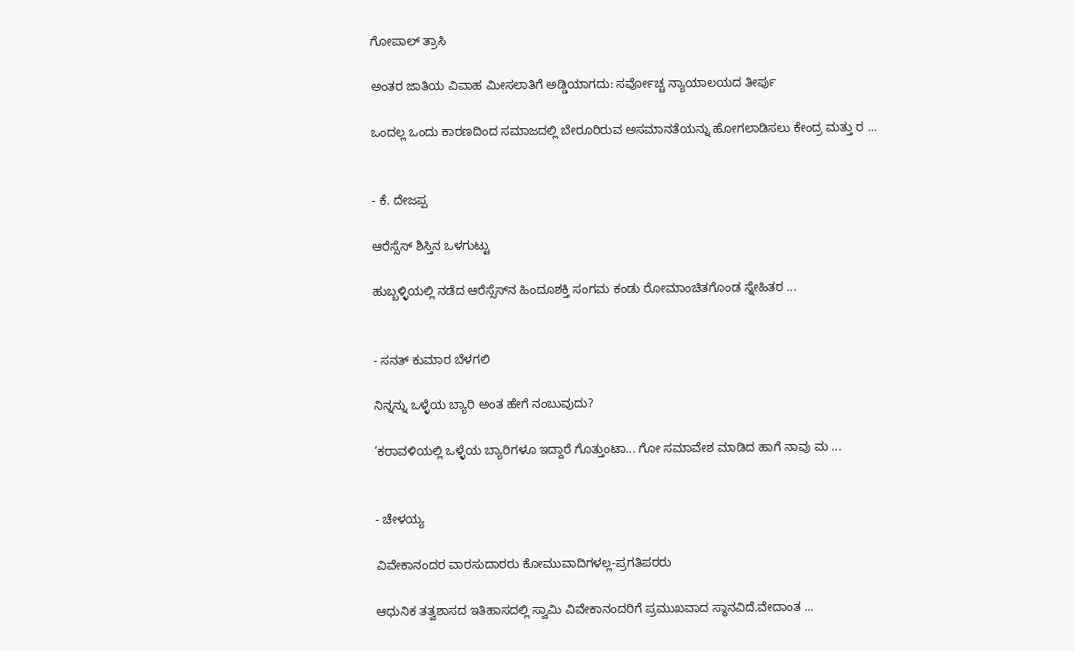ಗೋಪಾಲ್ ತ್ರಾಸಿ

ಅಂತರ ಜಾತಿಯ ವಿವಾಹ ಮೀಸಲಾತಿಗೆ ಅಡ್ಡಿಯಾಗದು: ಸರ್ವೋಚ್ಚ ನ್ಯಾಯಾಲಯದ ತೀರ್ಪು

ಒಂದಲ್ಲ ಒಂದು ಕಾರಣದಿಂದ ಸಮಾಜದಲ್ಲಿ ಬೇರೂರಿರುವ ಅಸಮಾನತೆಯನ್ನು ಹೋಗಲಾಡಿಸಲು ಕೇಂದ್ರ ಮತ್ತು ರ ...


- ಕೆ. ದೇಜಪ್ಪ

ಆರೆಸ್ಸೆಸ್ ಶಿಸ್ತಿನ ಒಳಗುಟ್ಟು

ಹುಬ್ಬಳ್ಳಿಯಲ್ಲಿ ನಡೆದ ಆರೆಸ್ಸೆಸ್‌ನ ಹಿಂದೂಶಕ್ತಿ ಸಂಗಮ ಕಂಡು ರೋಮಾಂಚಿತಗೊಂಡ ಸ್ನೇಹಿತರ ...


- ಸನತ್‌ ಕುಮಾರ ಬೆಳಗಲಿ

ನಿನ್ನನ್ನು ಒಳ್ಳೆಯ ಬ್ಯಾರಿ ಅಂತ ಹೇಗೆ ನಂಬುವುದು?

‘ಕರಾವಳಿಯಲ್ಲಿ ಒಳ್ಳೆಯ ಬ್ಯಾರಿಗಳೂ ಇದ್ದಾರೆ ಗೊತ್ತುಂಟಾ... ಗೋ ಸಮಾವೇಶ ಮಾಡಿದ ಹಾಗೆ ನಾವು ಮ ...


- ಚೇಳಯ್ಯ

ವಿವೇಕಾನಂದರ ವಾರಸುದಾರರು ಕೋಮುವಾದಿಗಳಲ್ಲ-ಪ್ರಗತಿಪರರು

ಆಧುನಿಕ ತತ್ವಶಾಸದ ಇತಿಹಾಸದಲ್ಲಿ ಸ್ವಾಮಿ ವಿವೇಕಾನಂದರಿಗೆ ಪ್ರಮುಖವಾದ ಸ್ಥಾನವಿದೆ.ವೇದಾಂತ ...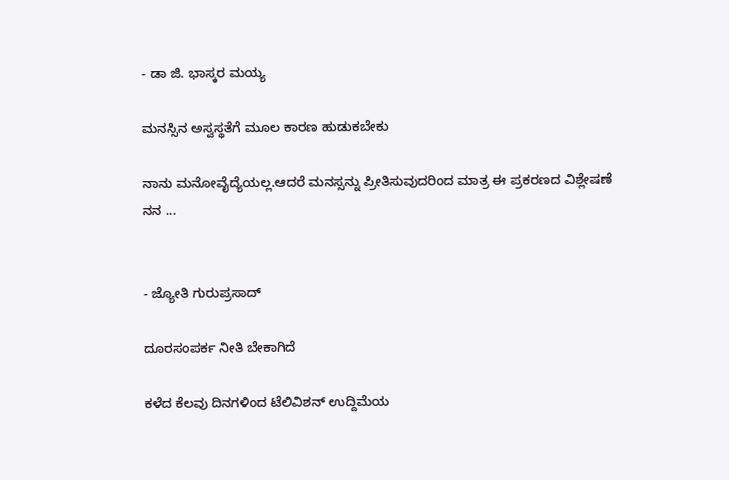- ಡಾ ಜಿ. ಭಾಸ್ಕರ ಮಯ್ಯ

ಮನಸ್ಸಿನ ಅಸ್ವಸ್ಥತೆಗೆ ಮೂಲ ಕಾರಣ ಹುಡುಕಬೇಕು

ನಾನು ಮನೋವೈದ್ಯೆಯಲ್ಲ.ಆದರೆ ಮನಸ್ಸನ್ನು ಪ್ರೀತಿಸುವುದರಿಂದ ಮಾತ್ರ ಈ ಪ್ರಕರಣದ ವಿಶ್ಲೇಷಣೆ ನನ ...


- ಜ್ಯೋತಿ ಗುರುಪ್ರಸಾದ್

ದೂರಸಂಪರ್ಕ ನೀತಿ ಬೇಕಾಗಿದೆ

ಕಳೆದ ಕೆಲವು ದಿನಗಳಿಂದ ಟೆಲಿವಿಶನ್ ಉದ್ದಿಮೆಯ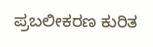ಪ್ರಬಲೀಕರಣ ಕುರಿತ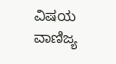ವಿಷಯ ವಾಣಿಜ್ಯ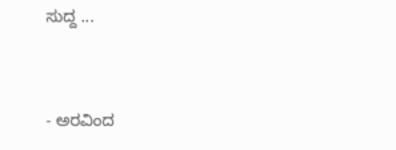ಸುದ್ದ ...


- ಅರವಿಂದ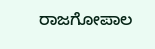ರಾಜಗೋಪಾಲ